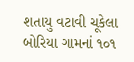શતાયુ વટાવી ચૂકેલા બોરિયા ગામનાં ૧૦૧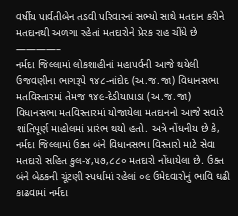વર્ષીય પાર્વતીબેન તડવી પરિવારનાં સભ્યો સાથે મતદાન કરીને મતદાનથી અળગા રહેતાં મતદારોને પ્રેરક રાહ ચીંધે છે
————–
નર્મદા જિલ્લામાં લોકશાહીનાં મહાપર્વની આજે થયેલી ઉજવણીના ભાગરૂપે ૧૪૮-નાંદોદ (અ.જ.જા) વિધાનસભા મતવિસ્તારમાં તેમજ ૧૪૯-દેડીયાપાડા (અ.જ.જા) વિધાનસભા મતવિસ્તારમાં યોજાયેલા મતદાનનો આજે સવારે શાંતિપૂર્ણ માહોલમાં પ્રારંભ થયો હતો. અત્રે નોંધનીય છે કે, નર્મદા જિલ્લામાં ઉક્ત બંને વિધાનસભા વિસ્તારો માટે સેવા મતદારો સહિત કુલ-૪,૫૭,૮૮૦ મતદારો નોંધાયેલા છે. ઉક્ત બંને બેઠકની ચૂંટણી સ્પર્ધામાં રહેલાં ૦૯ ઉમેદવારોનું ભાવિ ઘઢી કાઢવામાં નર્મદા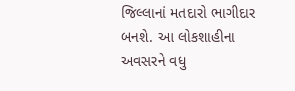જિલ્લાનાં મતદારો ભાગીદાર બનશે. આ લોકશાહીના અવસરને વધુ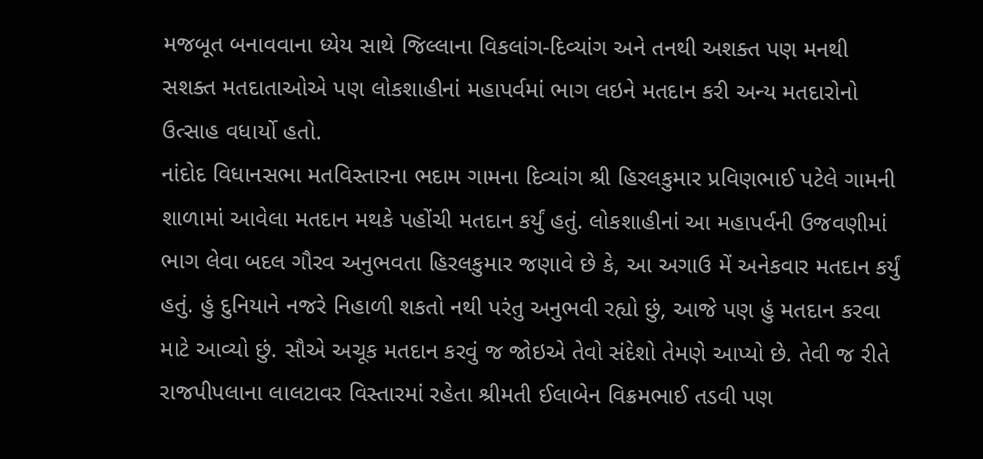મજબૂત બનાવવાના ધ્યેય સાથે જિલ્લાના વિકલાંગ-દિવ્યાંગ અને તનથી અશક્ત પણ મનથી સશક્ત મતદાતાઓએ પણ લોકશાહીનાં મહાપર્વમાં ભાગ લઇને મતદાન કરી અન્ય મતદારોનો ઉત્સાહ વધાર્યો હતો.
નાંદોદ વિધાનસભા મતવિસ્તારના ભદામ ગામના દિવ્યાંગ શ્રી હિરલકુમાર પ્રવિણભાઈ પટેલે ગામની શાળામાં આવેલા મતદાન મથકે પહોંચી મતદાન કર્યું હતું. લોકશાહીનાં આ મહાપર્વની ઉજવણીમાં ભાગ લેવા બદલ ગૌરવ અનુભવતા હિરલકુમાર જણાવે છે કે, આ અગાઉ મેં અનેકવાર મતદાન કર્યું હતું. હું દુનિયાને નજરે નિહાળી શકતો નથી પરંતુ અનુભવી રહ્યો છું, આજે પણ હું મતદાન કરવા માટે આવ્યો છું. સૌએ અચૂક મતદાન કરવું જ જોઇએ તેવો સંદેશો તેમણે આપ્યો છે. તેવી જ રીતે રાજપીપલાના લાલટાવર વિસ્તારમાં રહેતા શ્રીમતી ઈલાબેન વિક્રમભાઈ તડવી પણ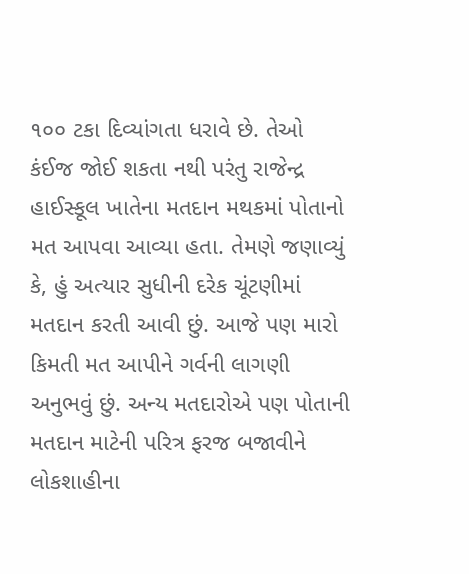૧૦૦ ટકા દિવ્યાંગતા ધરાવે છે. તેઓ કંઈજ જોઈ શકતા નથી પરંતુ રાજેન્દ્ર હાઈસ્કૂલ ખાતેના મતદાન મથકમાં પોતાનો મત આપવા આવ્યા હતા. તેમણે જણાવ્યું કે, હું અત્યાર સુધીની દરેક ચૂંટણીમાં મતદાન કરતી આવી છું. આજે પણ મારો કિમતી મત આપીને ગર્વની લાગણી અનુભવું છું. અન્ય મતદારોએ પણ પોતાની મતદાન માટેની પરિત્ર ફરજ બજાવીને લોકશાહીના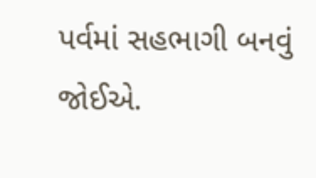પર્વમાં સહભાગી બનવું જોઈએ.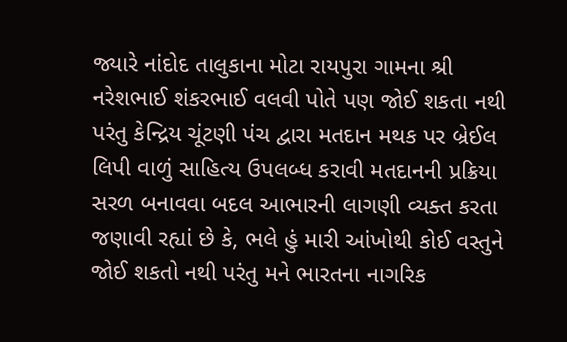જ્યારે નાંદોદ તાલુકાના મોટા રાયપુરા ગામના શ્રી નરેશભાઈ શંકરભાઈ વલવી પોતે પણ જોઈ શકતા નથી પરંતુ કેન્દ્રિય ચૂંટણી પંચ દ્વારા મતદાન મથક પર બ્રેઈલ લિપી વાળું સાહિત્ય ઉપલબ્ધ કરાવી મતદાનની પ્રક્રિયા સરળ બનાવવા બદલ આભારની લાગણી વ્યક્ત કરતા જણાવી રહ્યાં છે કે, ભલે હું મારી આંખોથી કોઈ વસ્તુને જોઈ શકતો નથી પરંતુ મને ભારતના નાગરિક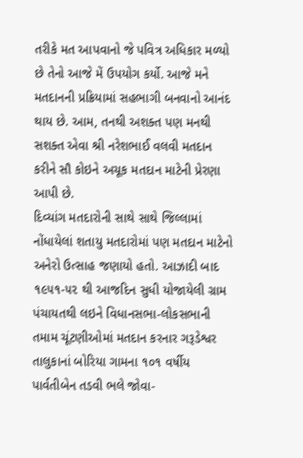તરીકે મત આપવાનો જે પવિત્ર અધિકાર મળ્યો છે તેનો આજે મેં ઉપયોગ કર્યો. આજે મને મતદાનની પ્રક્રિયામાં સહભાગી બનવાનો આનંદ થાય છે. આમ, તનથી અશક્ત પણ મનથી સશક્ત એવા શ્રી નરેશભાઈ વલવી મતદાન કરીને સૌ કોઇને અચૂક મતદાન માટેની પ્રેરણા આપી છે.
દિવ્યાંગ મતદારોની સાથે સાથે જિલ્લામાં નોંધાયેલાં શતાયુ મતદારોમાં પણ મતદાન માટેનો અનેરો ઉત્સાહ જણાયો હતો. આઝાદી બાદ ૧૯૫૧-૫૨ થી આજદિન સુધી યોજાયેલી ગ્રામ પંચાયતથી લઇને વિધાનસભા-લોકસભાની તમામ ચૂંટણીઓમાં મતદાન કરનાર ગરૂડેશ્વર તાલુકાનાં બોરિયા ગામના ૧૦૧ વર્ષીય પાર્વતીબેન તડવી ભલે જોવા-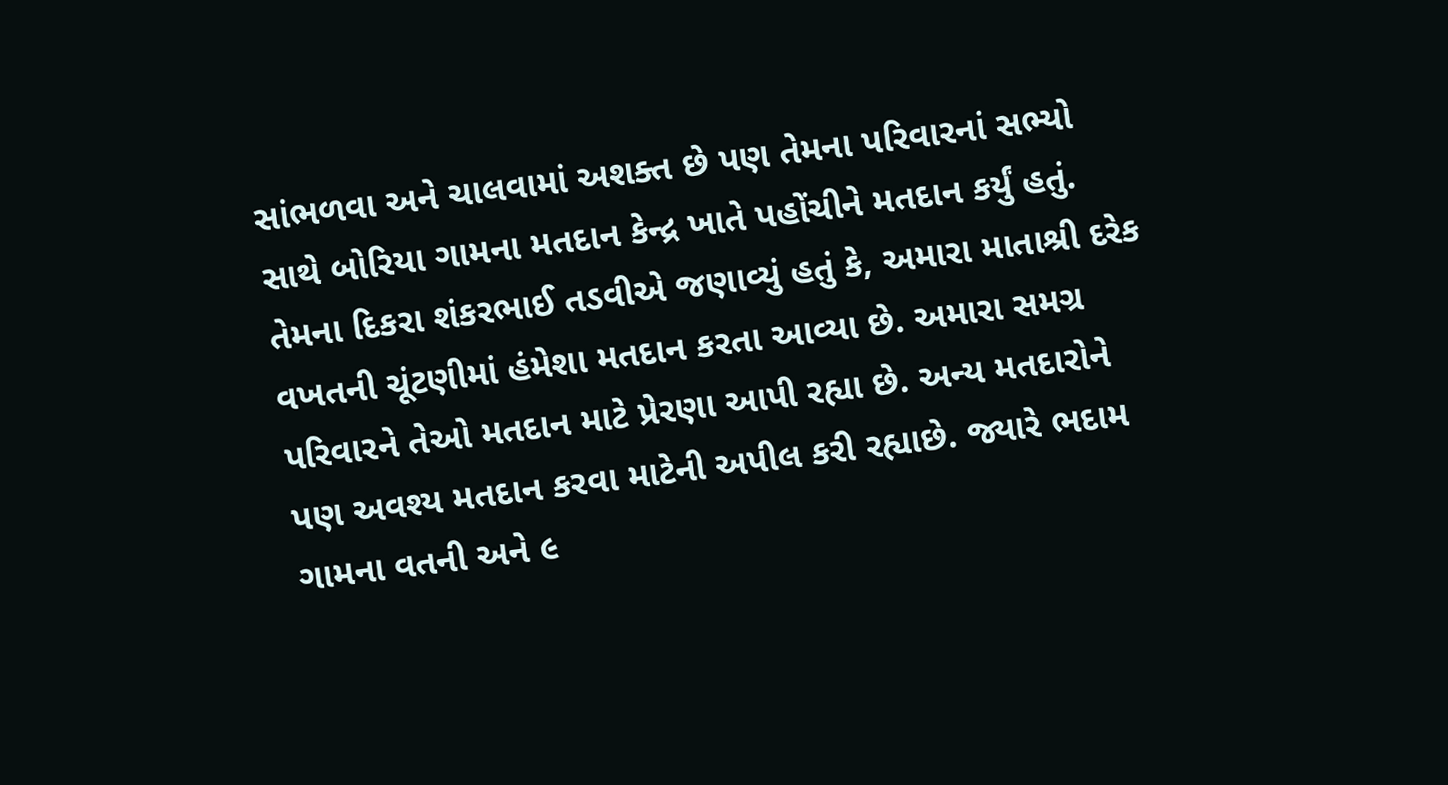સાંભળવા અને ચાલવામાં અશક્ત છે પણ તેમના પરિવારનાં સભ્યો સાથે બોરિયા ગામના મતદાન કેન્દ્ર ખાતે પહોંચીને મતદાન કર્યું હતું. તેમના દિકરા શંકરભાઈ તડવીએ જણાવ્યું હતું કે, અમારા માતાશ્રી દરેક વખતની ચૂંટણીમાં હંમેશા મતદાન કરતા આવ્યા છે. અમારા સમગ્ર પરિવારને તેઓ મતદાન માટે પ્રેરણા આપી રહ્યા છે. અન્ય મતદારોને પણ અવશ્ય મતદાન કરવા માટેની અપીલ કરી રહ્યાછે. જ્યારે ભદામ ગામના વતની અને ૯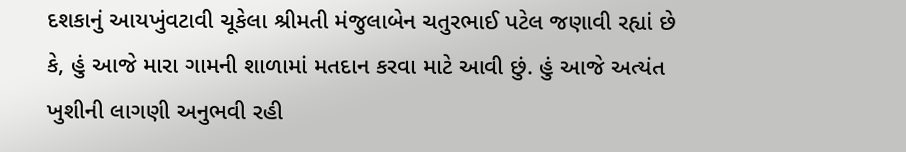દશકાનું આયખુંવટાવી ચૂકેલા શ્રીમતી મંજુલાબેન ચતુરભાઈ પટેલ જણાવી રહ્યાં છે કે, હું આજે મારા ગામની શાળામાં મતદાન કરવા માટે આવી છું. હું આજે અત્યંત ખુશીની લાગણી અનુભવી રહી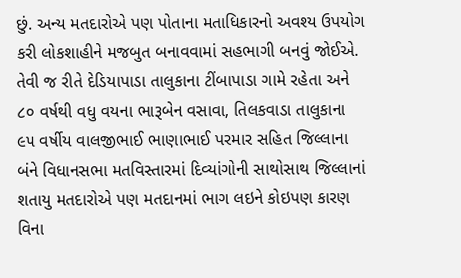છું. અન્ય મતદારોએ પણ પોતાના મતાધિકારનો અવશ્ય ઉપયોગ કરી લોકશાહીને મજબુત બનાવવામાં સહભાગી બનવું જોઈએ. તેવી જ રીતે દેડિયાપાડા તાલુકાના ટીંબાપાડા ગામે રહેતા અને ૮૦ વર્ષથી વધુ વયના ભારૂબેન વસાવા, તિલકવાડા તાલુકાના ૯૫ વર્ષીય વાલજીભાઈ ભાણાભાઈ પરમાર સહિત જિલ્લાના બંને વિધાનસભા મતવિસ્તારમાં દિવ્યાંગોની સાથોસાથ જિલ્લાનાં શતાયુ મતદારોએ પણ મતદાનમાં ભાગ લઇને કોઇપણ કારણ વિના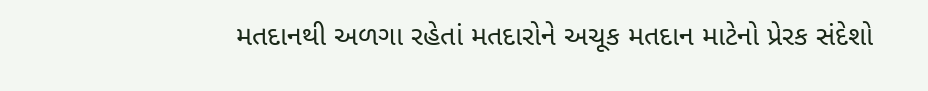મતદાનથી અળગા રહેતાં મતદારોને અચૂક મતદાન માટેનો પ્રેરક સંદેશો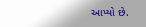આપ્યો છે.